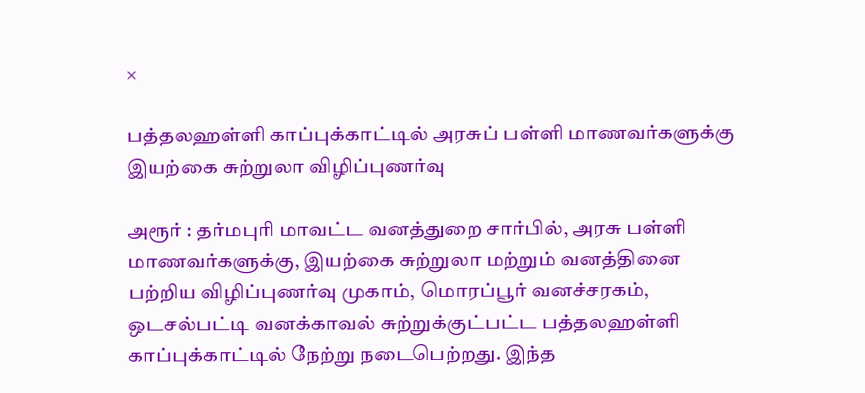×

பத்தலஹள்ளி காப்புக்காட்டில் அரசுப் பள்ளி மாணவர்களுக்கு இயற்கை சுற்றுலா விழிப்புணர்வு

அரூர் : தர்மபுரி மாவட்ட வனத்துறை சார்பில், அரசு பள்ளி மாணவர்களுக்கு, இயற்கை சுற்றுலா மற்றும் வனத்தினை பற்றிய விழிப்புணர்வு முகாம், மொரப்பூர் வனச்சரகம், ஒடசல்பட்டி வனக்காவல் சுற்றுக்குட்பட்ட பத்தலஹள்ளி காப்புக்காட்டில் நேற்று நடைபெற்றது. இந்த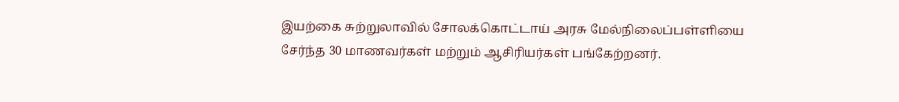இயற்கை சுற்றுலாவில் சோலக்கொட்டாய் அரசு மேல்நிலைப்பள்ளியை சேர்ந்த 30 மாணவர்கள் மற்றும் ஆசிரியர்கள் பங்கேற்றனர்.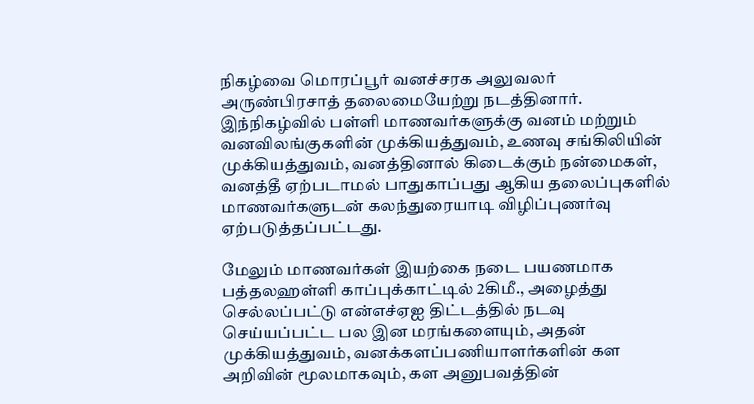நிகழ்வை மொரப்பூர் வனச்சரக அலுவலர் அருண்பிரசாத் தலைமையேற்று நடத்தினார். இந்நிகழ்வில் பள்ளி மாணவர்களுக்கு வனம் மற்றும் வனவிலங்குகளின் முக்கியத்துவம், உணவு சங்கிலியின் முக்கியத்துவம், வனத்தினால் கிடைக்கும் நன்மைகள், வனத்தீ ஏற்படாமல் பாதுகாப்பது ஆகிய தலைப்புகளில் மாணவர்களுடன் கலந்துரையாடி விழிப்புணர்வு ஏற்படுத்தப்பட்டது.

மேலும் மாணவர்கள் இயற்கை நடை பயணமாக பத்தலஹள்ளி காப்புக்காட்டில் 2கிமீ., அழைத்து செல்லப்பட்டு என்எச்ஏஐ திட்டத்தில் நடவு செய்யப்பட்ட பல இன மரங்களையும், அதன் முக்கியத்துவம், வனக்களப்பணியாளர்களின் கள அறிவின் மூலமாகவும், கள அனுபவத்தின்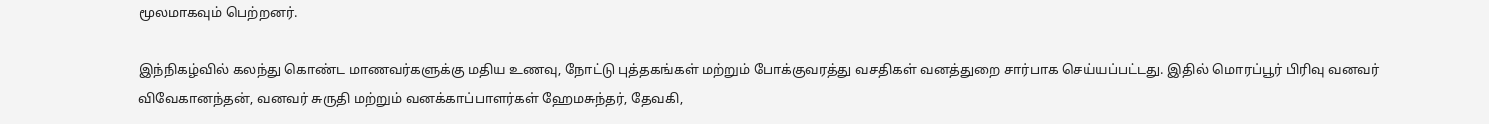மூலமாகவும் பெற்றனர்.

இந்நிகழ்வில் கலந்து கொண்ட மாணவர்களுக்கு மதிய உணவு, நோட்டு புத்தகங்கள் மற்றும் போக்குவரத்து வசதிகள் வனத்துறை சார்பாக செய்யப்பட்டது. இதில் மொரப்பூர் பிரிவு வனவர் விவேகானந்தன், வனவர் சுருதி மற்றும் வனக்காப்பாளர்கள் ஹேமசுந்தர், தேவகி,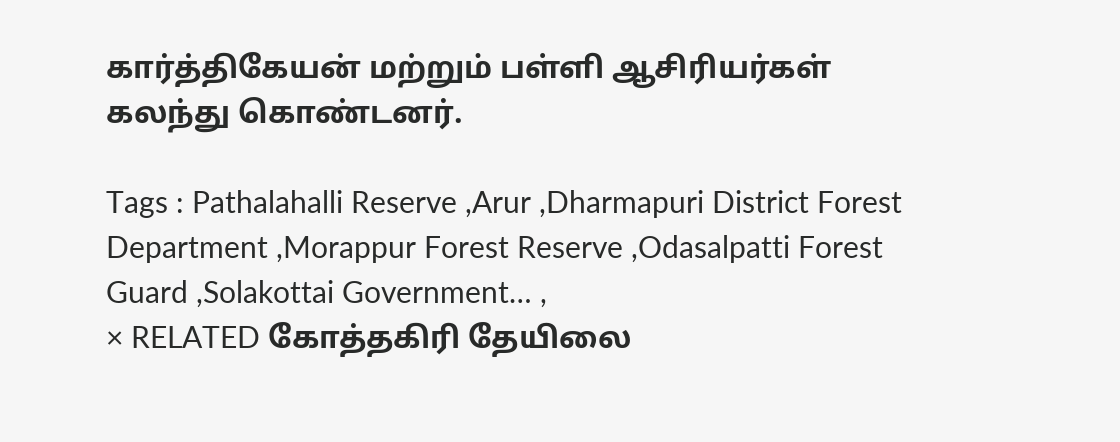கார்த்திகேயன் மற்றும் பள்ளி ஆசிரியர்கள் கலந்து கொண்டனர்.

Tags : Pathalahalli Reserve ,Arur ,Dharmapuri District Forest Department ,Morappur Forest Reserve ,Odasalpatti Forest Guard ,Solakottai Government… ,
× RELATED கோத்தகிரி தேயிலை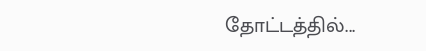தோட்டத்தில்...